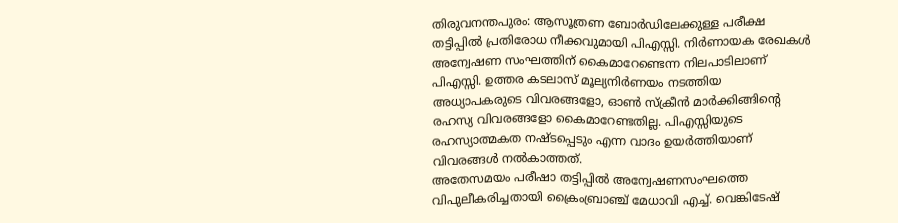തിരുവനന്തപുരം: ആസൂത്രണ ബോർഡിലേക്കുള്ള പരീക്ഷ തട്ടിപ്പിൽ പ്രതിരോധ നീക്കവുമായി പിഎസ്സി. നിർണായക രേഖകൾ അന്വേഷണ സംഘത്തിന് കൈമാറേണ്ടെന്ന നിലപാടിലാണ് പിഎസ്സി. ഉത്തര കടലാസ് മൂല്യനിർണയം നടത്തിയ അധ്യാപകരുടെ വിവരങ്ങളോ, ഓൺ സ്ക്രീൻ മാർക്കിങ്ങിന്റെ രഹസ്യ വിവരങ്ങളോ കൈമാറേണ്ടതില്ല. പിഎസ്സിയുടെ രഹസ്യാത്മകത നഷ്ടപ്പെടും എന്ന വാദം ഉയർത്തിയാണ് വിവരങ്ങൾ നൽകാത്തത്.
അതേസമയം പരീഷാ തട്ടിപ്പിൽ അന്വേഷണസംഘത്തെ വിപുലീകരിച്ചതായി ക്രൈംബ്രാഞ്ച് മേധാവി എച്ച്. വെങ്കിടേഷ്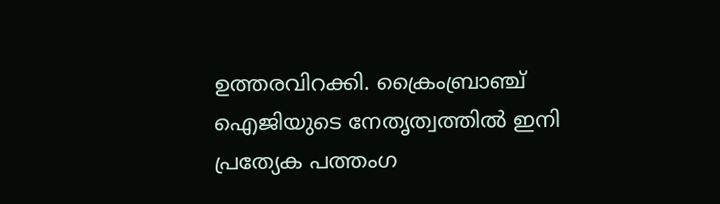ഉത്തരവിറക്കി. ക്രൈംബ്രാഞ്ച് ഐജിയുടെ നേതൃത്വത്തിൽ ഇനി പ്രത്യേക പത്തംഗ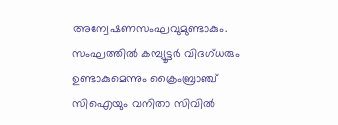അന്വേഷണസംഘവുമുണ്ടാകും. സംഘത്തിൽ കമ്പ്യൂട്ടർ വിദഗ്ധരും ഉണ്ടാകുമെന്നും ക്രൈംബ്രാഞ്ച് സിഐയും വനിതാ സിവിൽ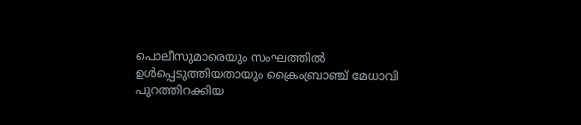പൊലീസുമാരെയും സംഘത്തിൽ ഉൾപ്പെടുത്തിയതായും ക്രൈംബ്രാഞ്ച് മേധാവി പുറത്തിറക്കിയ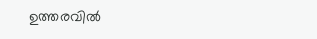ഉത്തരവിൽ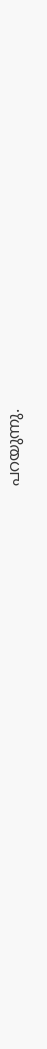പറയുന്നു.